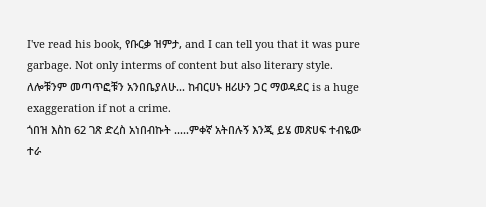I've read his book, የቡርቃ ዝምታ, and I can tell you that it was pure garbage. Not only interms of content but also literary style.
ለሎቹንም መጣጥፎቹን አንበቤያለሁ... ከብርሀኑ ዘሪሁን ጋር ማወዳደር is a huge exaggeration if not a crime.
ጎበዝ እስከ 62 ገጽ ድረስ አነበብኩት .....ምቀኛ አትበሉኝ እንጂ ይሄ መጽሀፍ ተብዬው ተራ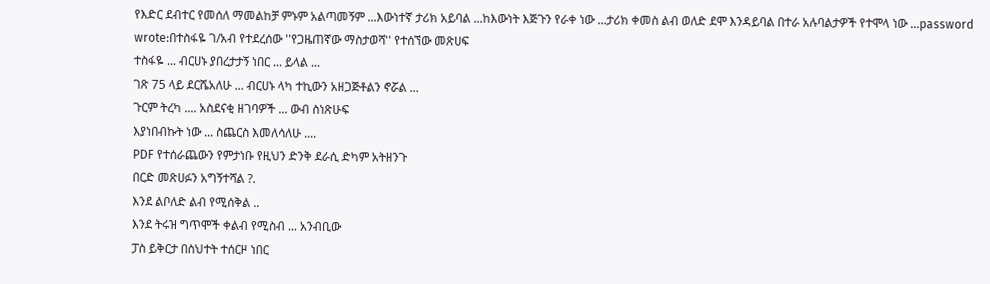የእድር ደብተር የመሰለ ማመልከቻ ምኑም አልጣመኝም ...እውነተኛ ታሪክ አይባል ...ከእውነት እጅጉን የራቀ ነው ...ታሪክ ቀመስ ልብ ወለድ ደሞ እንዳይባል በተራ አሉባልታዎች የተሞላ ነው ...password wrote:በተስፋዬ ገ/አብ የተደረሰው ''የጋዜጠኛው ማስታወሻ'' የተሰኘው መጽሀፍ
ተስፋዬ ... ብርሀኑ ያበረታታኝ ነበር ... ይላል ...
ገጽ 75 ላይ ደርሼአለሁ ... ብርሀኑ ላካ ተኪውን አዘጋጅቶልን ኖሯል ...
ጉርም ትረካ .... አስደናቂ ዘገባዎች ... ውብ ስነጽሁፍ
እያነበብኩት ነው ... ስጨርስ እመለሳለሁ ....
PDF የተሰራጨውን የምታነቡ የዚህን ድንቅ ደራሲ ድካም አትዘንጉ
በርድ መጽሀፉን አግኝተሻል ?.
እንደ ልቦለድ ልብ የሚሰቅል ..
እንደ ትሩዝ ግጥሞች ቀልብ የሚስብ ... አንብቢው
ፓስ ይቅርታ በስህተት ተሰርዞ ነበር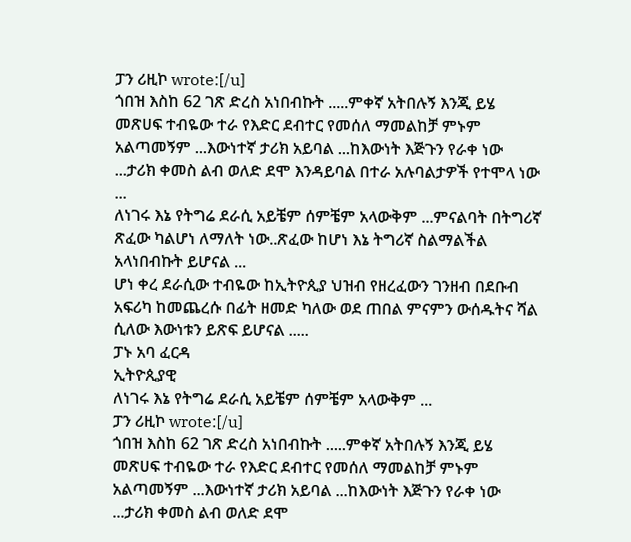ፓን ሪዚኮ wrote:[/u]
ጎበዝ እስከ 62 ገጽ ድረስ አነበብኩት .....ምቀኛ አትበሉኝ እንጂ ይሄ መጽሀፍ ተብዬው ተራ የእድር ደብተር የመሰለ ማመልከቻ ምኑም አልጣመኝም ...እውነተኛ ታሪክ አይባል ...ከእውነት እጅጉን የራቀ ነው ...ታሪክ ቀመስ ልብ ወለድ ደሞ እንዳይባል በተራ አሉባልታዎች የተሞላ ነው ...
ለነገሩ እኔ የትግሬ ደራሲ አይቼም ሰምቼም አላውቅም ...ምናልባት በትግሪኛ ጽፈው ካልሆነ ለማለት ነው..ጽፈው ከሆነ እኔ ትግሪኛ ስልማልችል አላነበብኩት ይሆናል ...
ሆነ ቀረ ደራሲው ተብዬው ከኢትዮጲያ ህዝብ የዘረፈውን ገንዘብ በደቡብ አፍሪካ ከመጨረሱ በፊት ዘመድ ካለው ወደ ጠበል ምናምን ውሰዱትና ሻል ሲለው እውነቱን ይጽፍ ይሆናል .....
ፓኑ አባ ፈርዳ
ኢትዮጲያዊ
ለነገሩ እኔ የትግሬ ደራሲ አይቼም ሰምቼም አላውቅም ...
ፓን ሪዚኮ wrote:[/u]
ጎበዝ እስከ 62 ገጽ ድረስ አነበብኩት .....ምቀኛ አትበሉኝ እንጂ ይሄ መጽሀፍ ተብዬው ተራ የእድር ደብተር የመሰለ ማመልከቻ ምኑም አልጣመኝም ...እውነተኛ ታሪክ አይባል ...ከእውነት እጅጉን የራቀ ነው ...ታሪክ ቀመስ ልብ ወለድ ደሞ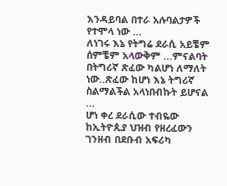እንዳይባል በተራ አሉባልታዎች የተሞላ ነው ...
ለነገሩ እኔ የትግሬ ደራሲ አይቼም ሰምቼም አላውቅም ...ምናልባት በትግሪኛ ጽፈው ካልሆነ ለማለት ነው..ጽፈው ከሆነ እኔ ትግሪኛ ስልማልችል አላነበብኩት ይሆናል ...
ሆነ ቀረ ደራሲው ተብዬው ከኢትዮጲያ ህዝብ የዘረፈውን ገንዘብ በደቡብ አፍሪካ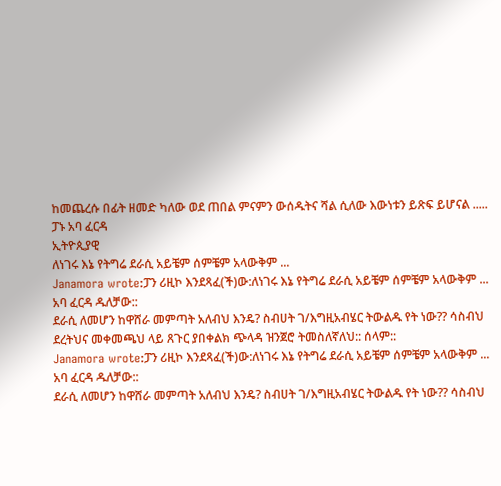ከመጨረሱ በፊት ዘመድ ካለው ወደ ጠበል ምናምን ውሰዱትና ሻል ሲለው እውነቱን ይጽፍ ይሆናል .....
ፓኑ አባ ፈርዳ
ኢትዮጲያዊ
ለነገሩ እኔ የትግሬ ደራሲ አይቼም ሰምቼም አላውቅም ...
Janamora wrote:ፓን ሪዚኮ እንደጻፈ(ች)ው:ለነገሩ እኔ የትግሬ ደራሲ አይቼም ሰምቼም አላውቅም ...
አባ ፈርዳ ዱለቻው::
ደራሲ ለመሆን ከዋሸራ መምጣት አለብህ እንዴ? ስብሀት ገ/እግዚአብሄር ትውልዱ የት ነው?? ሳስብህ ደረትህና መቀመጫህ ላይ ጸጉር ያበቀልክ ጭላዳ ዝንጀሮ ትመስለኛለህ:: ሰላም::
Janamora wrote:ፓን ሪዚኮ እንደጻፈ(ች)ው:ለነገሩ እኔ የትግሬ ደራሲ አይቼም ሰምቼም አላውቅም ...
አባ ፈርዳ ዱለቻው::
ደራሲ ለመሆን ከዋሸራ መምጣት አለብህ እንዴ? ስብሀት ገ/እግዚአብሄር ትውልዱ የት ነው?? ሳስብህ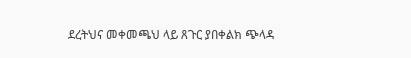ደረትህና መቀመጫህ ላይ ጸጉር ያበቀልክ ጭላዳ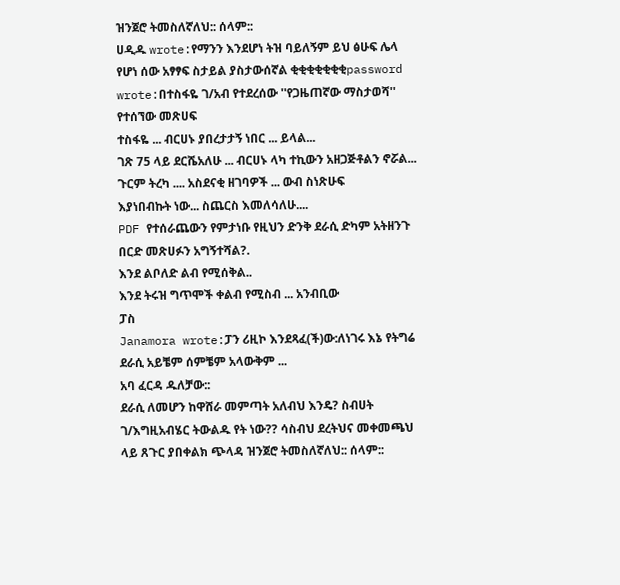ዝንጀሮ ትመስለኛለህ:: ሰላም::
ሀዲዱ wrote:የማንን እንደሆነ ትዝ ባይለኝም ይህ ፅሁፍ ሌላ የሆነ ሰው አፃፃፍ ስታይል ያስታውሰኛል ቂቂቂቂቂቂቂpassword wrote:በተስፋዬ ገ/አብ የተደረሰው ''የጋዜጠኛው ማስታወሻ'' የተሰኘው መጽሀፍ
ተስፋዬ ... ብርሀኑ ያበረታታኝ ነበር ... ይላል...
ገጽ 75 ላይ ደርሼአለሁ ... ብርሀኑ ላካ ተኪውን አዘጋጅቶልን ኖሯል...
ጉርም ትረካ .... አስደናቂ ዘገባዎች ... ውብ ስነጽሁፍ
እያነበብኩት ነው... ስጨርስ እመለሳለሁ....
PDF የተሰራጨውን የምታነቡ የዚህን ድንቅ ደራሲ ድካም አትዘንጉ
በርድ መጽሀፉን አግኝተሻል?.
እንደ ልቦለድ ልብ የሚሰቅል..
እንደ ትሩዝ ግጥሞች ቀልብ የሚስብ ... አንብቢው
ፓስ
Janamora wrote:ፓን ሪዚኮ እንደጻፈ(ች)ው:ለነገሩ እኔ የትግሬ ደራሲ አይቼም ሰምቼም አላውቅም ...
አባ ፈርዳ ዱለቻው::
ደራሲ ለመሆን ከዋሸራ መምጣት አለብህ እንዴ? ስብሀት ገ/እግዚአብሄር ትውልዱ የት ነው?? ሳስብህ ደረትህና መቀመጫህ ላይ ጸጉር ያበቀልክ ጭላዳ ዝንጀሮ ትመስለኛለህ:: ሰላም::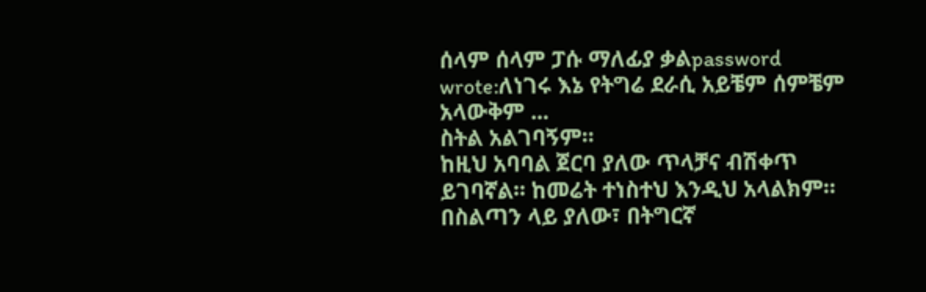ሰላም ሰላም ፓሱ ማለፊያ ቃልpassword wrote:ለነገሩ እኔ የትግሬ ደራሲ አይቼም ሰምቼም አላውቅም ...
ስትል አልገባኝም።
ከዚህ አባባል ጀርባ ያለው ጥላቻና ብሽቀጥ ይገባኛል። ከመሬት ተነስተህ እንዲህ አላልክም። በስልጣን ላይ ያለው፣ በትግርኛ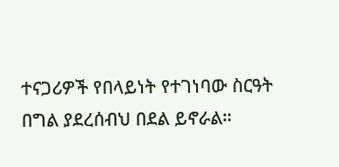ተናጋሪዎች የበላይነት የተገነባው ስርዓት በግል ያደረሰብህ በደል ይኖራል።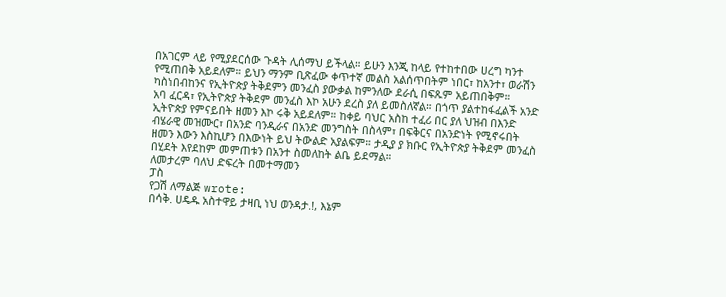በአገርም ላይ የሚያደርሰው ጉዳት ሊሰማህ ይችላል። ይሁን እንጂ ከላይ የተከተበው ሀረግ ካንተ የሚጠበቅ አይደለም። ይህን ማንም ቢጽፈው ቀጥተኛ መልስ አልሰጥበትም ነበር፣ ከአንተ፣ ወራሽን ካስነበብከንና የኢትዮጵያ ትቅደምን መንፈስ ያውቃል ከምንለው ደራሲ በፍጹም አይጠበቅም።
አባ ፈርዳ፣ የኢትዮጵያ ትቅደም መንፈስ እኮ አሁን ደረስ ያለ ይመስለኛል። በጎጥ ያልተከፋፈልች አንድ ኢትዮጵያ የምናይበት ዘመን እኮ ሩቅ አይደለም። ከቀይ ባህር አስከ ተፈሪ በር ያለ ህዝብ በእንድ ብሄራዊ መዝሙር፣ በአንድ ባንዲራና በአንድ መንግስት በስላም፣ በፍቅርና በአንድነት የሚኖሩበት ዘመን እውን እስኪሆን በእውነት ይህ ትውልድ አያልፍም። ታዲያ ያ ክቡር የኢትዮጵያ ትቅደም መንፈስ በሂደት እየደከም መምጠቱን በአንተ ስመለከት ልቤ ይደማል።
ለመታረም ባለህ ድፍረት በመተማመን
ፓስ
የጋሽ ለማልጅ wrote:
በሳቅ. ሀዴዱ አስተዋይ ታዛቢ ነህ ወንዳታ.!, እኔም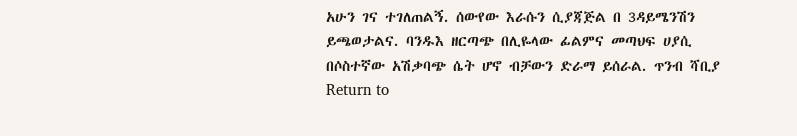አሁን ገና ተገለጠልኝ. ሰውየው እራሱን ሲያጃጅል በ 3ዳይሜንሽን ይጫወታልና. ባንዱእ ዘርጣጭ በሊዬላው ፊልምና መጣህፍ ሀያሲ በሶስተኛው አሽቃባጭ ሴት ሆኖ ብቻውን ድራማ ይሰራል. ጥንብ ሻቢያ
Return to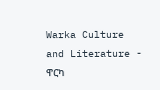Warka Culture and Literature - ዋርካ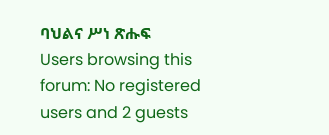ባህልና ሥነ ጽሑፍ
Users browsing this forum: No registered users and 2 guests